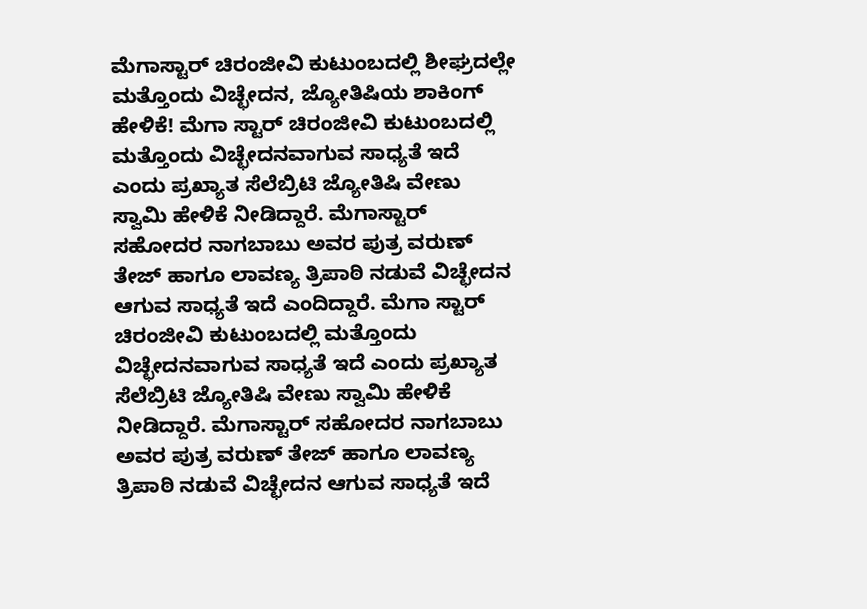ಮೆಗಾಸ್ಟಾರ್‌ ಚಿರಂಜೀವಿ ಕುಟುಂಬದಲ್ಲಿ ಶೀಘ್ರದಲ್ಲೇ ಮತ್ತೊಂದು ವಿಚ್ಛೇದನ, ಜ್ಯೋತಿಷಿಯ ಶಾಕಿಂಗ್‌ ಹೇಳಿಕೆ! ಮೆಗಾ ಸ್ಟಾರ್‌ ಚಿರಂಜೀವಿ ಕುಟುಂಬದಲ್ಲಿ ಮತ್ತೊಂದು ವಿಚ್ಛೇದನವಾಗುವ ಸಾಧ್ಯತೆ ಇದೆ ಎಂದು ಪ್ರಖ್ಯಾತ ಸೆಲೆಬ್ರಿಟಿ ಜ್ಯೋತಿಷಿ ವೇಣು ಸ್ವಾಮಿ ಹೇಳಿಕೆ ನೀಡಿದ್ದಾರೆ. ಮೆಗಾಸ್ಟಾರ್‌ ಸಹೋದರ ನಾಗಬಾಬು ಅವರ ಪುತ್ರ ವರುಣ್‌ ತೇಜ್‌ ಹಾಗೂ ಲಾವಣ್ಯ ತ್ರಿಪಾಠಿ ನಡುವೆ ವಿಚ್ಛೇದನ ಆಗುವ ಸಾಧ್ಯತೆ ಇದೆ ಎಂದಿದ್ದಾರೆ. ಮೆಗಾ ಸ್ಟಾರ್‌ ಚಿರಂಜೀವಿ ಕುಟುಂಬದಲ್ಲಿ ಮತ್ತೊಂದು ವಿಚ್ಛೇದನವಾಗುವ ಸಾಧ್ಯತೆ ಇದೆ ಎಂದು ಪ್ರಖ್ಯಾತ ಸೆಲೆಬ್ರಿಟಿ ಜ್ಯೋತಿಷಿ ವೇಣು ಸ್ವಾಮಿ ಹೇಳಿಕೆ ನೀಡಿದ್ದಾರೆ. ಮೆಗಾಸ್ಟಾರ್‌ ಸಹೋದರ ನಾಗಬಾಬು ಅವರ ಪುತ್ರ ವರುಣ್‌ ತೇಜ್‌ ಹಾಗೂ ಲಾವಣ್ಯ ತ್ರಿಪಾಠಿ ನಡುವೆ ವಿಚ್ಛೇದನ ಆಗುವ ಸಾಧ್ಯತೆ ಇದೆ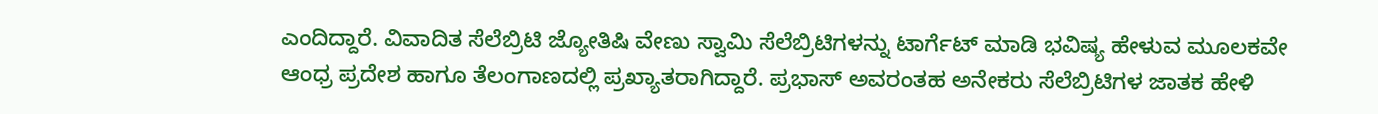ಎಂದಿದ್ದಾರೆ. ವಿವಾದಿತ ಸೆಲೆಬ್ರಿಟಿ ಜ್ಯೋತಿಷಿ ವೇಣು ಸ್ವಾಮಿ ಸೆಲೆಬ್ರಿಟಿಗಳನ್ನು ಟಾರ್ಗೆಟ್ ಮಾಡಿ ಭವಿಷ್ಯ ಹೇಳುವ ಮೂಲಕವೇ ಆಂಧ್ರ ಪ್ರದೇಶ ಹಾಗೂ ತೆಲಂಗಾಣದಲ್ಲಿ ಪ್ರಖ್ಯಾತರಾಗಿದ್ದಾರೆ. ಪ್ರಭಾಸ್ ಅವರಂತಹ ಅನೇಕರು ಸೆಲೆಬ್ರಿಟಿಗಳ ಜಾತಕ ಹೇಳಿ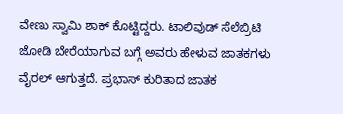ವೇಣು ಸ್ವಾಮಿ ಶಾಕ್ ಕೊಟ್ಟಿದ್ದರು. ಟಾಲಿವುಡ್ ಸೆಲೆಬ್ರಿಟಿ ಜೋಡಿ ಬೇರೆಯಾಗುವ ಬಗ್ಗೆ ಅವರು ಹೇಳುವ ಜಾತಕಗಳು ವೈರಲ್‌ ಆಗುತ್ತದೆ. ಪ್ರಭಾಸ್‌ ಕುರಿತಾದ ಜಾತಕ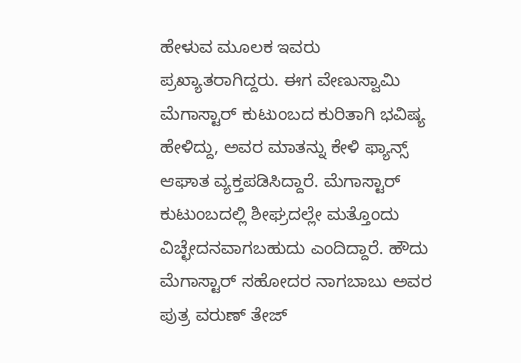ಹೇಳುವ ಮೂಲಕ ಇವರು ಪ್ರಖ್ಯಾತರಾಗಿದ್ದರು. ಈಗ ವೇಣುಸ್ವಾಮಿ ಮೆಗಾಸ್ಟಾರ್‌ ಕುಟುಂಬದ ಕುರಿತಾಗಿ ಭವಿಷ್ಯ ಹೇಳಿದ್ದು, ಅವರ ಮಾತನ್ನು ಕೇಳಿ ಫ್ಯಾನ್ಸ್‌ ಆಘಾತ ವ್ಯಕ್ತಪಡಿಸಿದ್ದಾರೆ. ಮೆಗಾಸ್ಟಾರ್‌ ಕುಟುಂಬದಲ್ಲಿ ಶೀಘ್ರದಲ್ಲೇ ಮತ್ತೊಂದು ವಿಚ್ಛೇದನವಾಗಬಹುದು ಎಂದಿದ್ದಾರೆ. ಹೌದು ಮೆಗಾಸ್ಟಾರ್‌ ಸಹೋದರ ನಾಗಬಾಬು ಅವರ ಪುತ್ರ ವರುಣ್‌ ತೇಜ್‌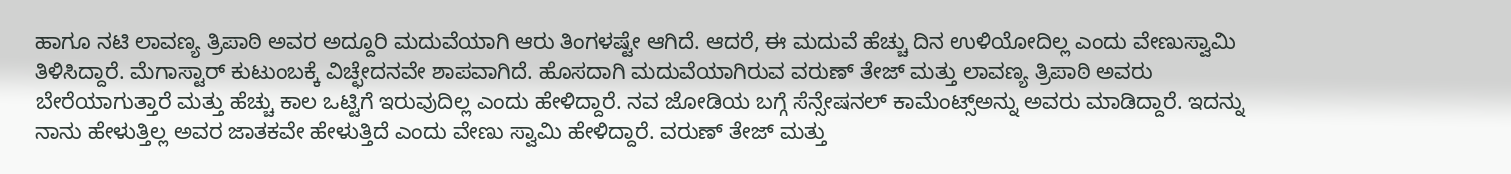ಹಾಗೂ ನಟಿ ಲಾವಣ್ಯ ತ್ರಿಪಾಠಿ ಅವರ ಅದ್ದೂರಿ ಮದುವೆಯಾಗಿ ಆರು ತಿಂಗಳಷ್ಟೇ ಆಗಿದೆ. ಆದರೆ, ಈ ಮದುವೆ ಹೆಚ್ಚು ದಿನ ಉಳಿಯೋದಿಲ್ಲ ಎಂದು ವೇಣುಸ್ವಾಮಿ ತಿಳಿಸಿದ್ದಾರೆ. ಮೆಗಾಸ್ಟಾರ್‌ ಕುಟುಂಬಕ್ಕೆ ವಿಚ್ಛೇದನವೇ ಶಾಪವಾಗಿದೆ. ಹೊಸದಾಗಿ ಮದುವೆಯಾಗಿರುವ ವರುಣ್ ತೇಜ್ ಮತ್ತು ಲಾವಣ್ಯ ತ್ರಿಪಾಠಿ ಅವರು ಬೇರೆಯಾಗುತ್ತಾರೆ ಮತ್ತು ಹೆಚ್ಚು ಕಾಲ ಒಟ್ಟಿಗೆ ಇರುವುದಿಲ್ಲ ಎಂದು ಹೇಳಿದ್ದಾರೆ. ನವ ಜೋಡಿಯ ಬಗ್ಗೆ ಸೆನ್ಸೇಷನಲ್ ಕಾಮೆಂಟ್ಸ್ಅನ್ನು ಅವರು ಮಾಡಿದ್ದಾರೆ. ಇದನ್ನು ನಾನು ಹೇಳುತ್ತಿಲ್ಲ ಅವರ ಜಾತಕವೇ ಹೇಳುತ್ತಿದೆ ಎಂದು ವೇಣು ಸ್ವಾಮಿ ಹೇಳಿದ್ದಾರೆ. ವರುಣ್ ತೇಜ್ ಮತ್ತು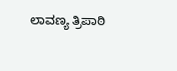ಲಾವಣ್ಯ ತ್ರಿಪಾಠಿ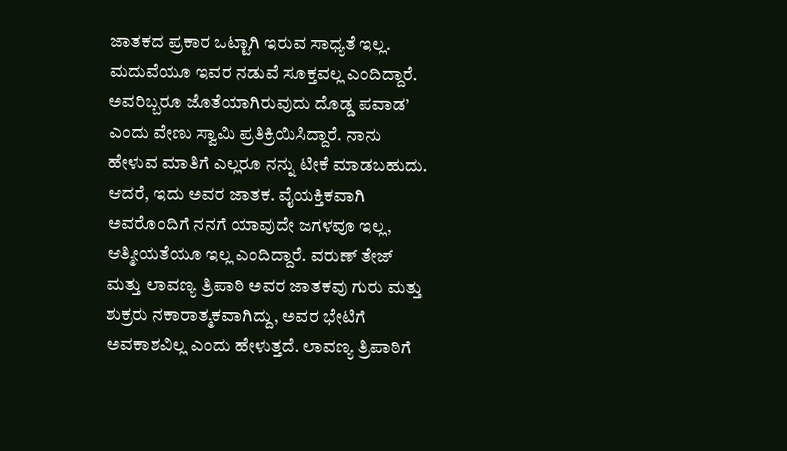ಜಾತಕದ ಪ್ರಕಾರ ಒಟ್ಟಾಗಿ ಇರುವ ಸಾಧ್ಯತೆ ಇಲ್ಲ. ಮದುವೆಯೂ ಇವರ ನಡುವೆ ಸೂಕ್ತವಲ್ಲ ಎಂದಿದ್ದಾರೆ. ಅವರಿಬ್ಬರೂ ಜೊತೆಯಾಗಿರುವುದು ದೊಡ್ಡ ಪವಾಡ’ ಎಂದು ವೇಣು ಸ್ವಾಮಿ ಪ್ರತಿಕ್ರಿಯಿಸಿದ್ದಾರೆ. ನಾನು ಹೇಳುವ ಮಾತಿಗೆ ಎಲ್ಲರೂ ನನ್ನು ಟೀಕೆ ಮಾಡಬಹುದು. ಆದರೆ, ಇದು ಅವರ ಜಾತಕ. ವೈಯಕ್ತಿಕವಾಗಿ ಅವರೊಂದಿಗೆ ನನಗೆ ಯಾವುದೇ ಜಗಳವೂ ಇಲ್ಲ, ಆತ್ಮೀಯತೆಯೂ ಇಲ್ಲ ಎಂದಿದ್ದಾರೆ. ವರುಣ್ ತೇಜ್ ಮತ್ತು ಲಾವಣ್ಯ ತ್ರಿಪಾಠಿ ಅವರ ಜಾತಕವು ಗುರು ಮತ್ತು ಶುಕ್ರರು ನಕಾರಾತ್ಮಕವಾಗಿದ್ದು, ಅವರ ಭೇಟಿಗೆ ಅವಕಾಶವಿಲ್ಲ ಎಂದು ಹೇಳುತ್ತದೆ. ಲಾವಣ್ಯ ತ್ರಿಪಾಠಿಗೆ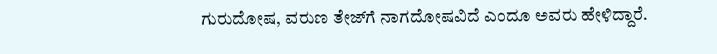ಗುರುದೋಷ, ವರುಣ ತೇಜ್‌ಗೆ ನಾಗದೋಷವಿದೆ ಎಂದೂ ಅವರು ಹೇಳಿದ್ದಾರೆ.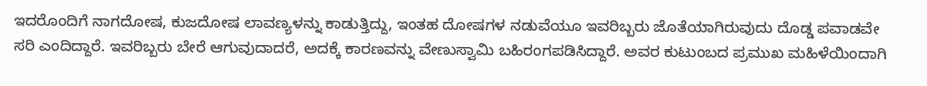ಇದರೊಂದಿಗೆ ನಾಗದೋಷ, ಕುಜದೋಷ ಲಾವಣ್ಯಳನ್ನು ಕಾಡುತ್ತಿದ್ದು, ಇಂತಹ ದೋಷಗಳ ನಡುವೆಯೂ ಇವರಿಬ್ಬರು ಜೊತೆಯಾಗಿರುವುದು ದೊಡ್ಡ ಪವಾಡವೇ ಸರಿ ಎಂದಿದ್ದಾರೆ. ಇವರಿಬ್ಬರು ಬೇರೆ ಆಗುವುದಾದರೆ, ಅದಕ್ಕೆ ಕಾರಣವನ್ನು ವೇಣುಸ್ವಾಮಿ ಬಹಿರಂಗಪಡಿಸಿದ್ದಾರೆ. ಅವರ ಕುಟುಂಬದ ಪ್ರಮುಖ ಮಹಿಳೆಯಿಂದಾಗಿ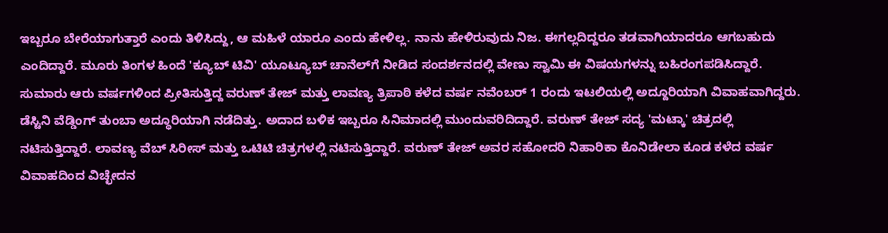ಇಬ್ಬರೂ ಬೇರೆಯಾಗುತ್ತಾರೆ ಎಂದು ತಿಳಿಸಿದ್ದು, ಆ ಮಹಿಳೆ ಯಾರೂ ಎಂದು ಹೇಳಿಲ್ಲ. ನಾನು ಹೇಳಿರುವುದು ನಿಜ. ಈಗಲ್ಲದಿದ್ದರೂ ತಡವಾಗಿಯಾದರೂ ಆಗಬಹುದು ಎಂದಿದ್ದಾರೆ. ಮೂರು ತಿಂಗಳ ಹಿಂದೆ 'ಕ್ಯೂಬ್ ಟಿವಿ' ಯೂಟ್ಯೂಬ್ ಚಾನೆಲ್‌ಗೆ ನೀಡಿದ ಸಂದರ್ಶನದಲ್ಲಿ ವೇಣು ಸ್ವಾಮಿ ಈ ವಿಷಯಗಳನ್ನು ಬಹಿರಂಗಪಡಿಸಿದ್ದಾರೆ. ಸುಮಾರು ಆರು ವರ್ಷಗಳಿಂದ ಪ್ರೀತಿಸುತ್ತಿದ್ದ ವರುಣ್ ತೇಜ್ ಮತ್ತು ಲಾವಣ್ಯ ತ್ರಿಪಾಠಿ ಕಳೆದ ವರ್ಷ ನವೆಂಬರ್ 1 ರಂದು ಇಟಲಿಯಲ್ಲಿ ಅದ್ದೂರಿಯಾಗಿ ವಿವಾಹವಾಗಿದ್ದರು. ಡೆಸ್ಟಿನಿ ವೆಡ್ಡಿಂಗ್ ತುಂಬಾ ಅದ್ಧೂರಿಯಾಗಿ ನಡೆದಿತ್ತು. ಅದಾದ ಬಳಿಕ ಇಬ್ಬರೂ ಸಿನಿಮಾದಲ್ಲಿ ಮುಂದುವರಿದಿದ್ದಾರೆ. ವರುಣ್ ತೇಜ್ ಸದ್ಯ 'ಮಟ್ಕಾ' ಚಿತ್ರದಲ್ಲಿ ನಟಿಸುತ್ತಿದ್ದಾರೆ. ಲಾವಣ್ಯ ವೆಬ್ ಸಿರೀಸ್ ಮತ್ತು ಒಟಿಟಿ ಚಿತ್ರಗಳಲ್ಲಿ ನಟಿಸುತ್ತಿದ್ದಾರೆ. ವರುಣ್‌ ತೇಜ್‌ ಅವರ ಸಹೋದರಿ ನಿಹಾರಿಕಾ ಕೊನಿಡೇಲಾ ಕೂಡ ಕಳೆದ ವರ್ಷ ವಿವಾಹದಿಂದ ವಿಚ್ಛೇದನ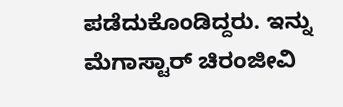ಪಡೆದುಕೊಂಡಿದ್ದರು. ಇನ್ನು ಮೆಗಾಸ್ಟಾರ್‌ ಚಿರಂಜೀವಿ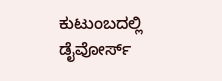ಕುಟುಂಬದಲ್ಲಿ ಡೈವೋರ್ಸ್‌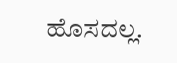ಹೊಸದಲ್ಲ.